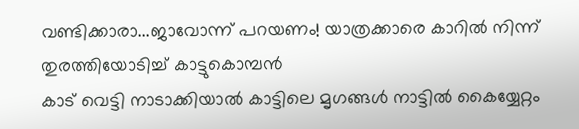വണ്ടിക്കാരാ...ജാവോന്ന് പറയണം! യാത്രക്കാരെ കാറിൽ നിന്ന് തുരത്തിയോടിച്ച് കാട്ടുകൊമ്പൻ
കാട് വെട്ടി നാടാക്കിയാൽ കാട്ടിലെ മൃഗങ്ങൾ നാട്ടിൽ കൈയ്യേറ്റം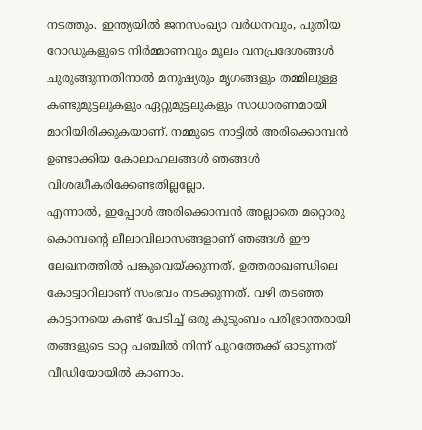നടത്തും. ഇന്ത്യയിൽ ജനസംഖ്യാ വർധനവും, പുതിയ റോഡുകളുടെ നിർമ്മാണവും മൂലം വനപ്രദേശങ്ങൾ ചുരുങ്ങുന്നതിനാൽ മനുഷ്യരും മൃഗങ്ങളും തമ്മിലുള്ള കണ്ടുമുട്ടലുകളും ഏറ്റുമുട്ടലുകളും സാധാരണമായി മാറിയിരിക്കുകയാണ്. നമ്മുടെ നാട്ടിൽ അരിക്കൊമ്പൻ ഉണ്ടാക്കിയ കോലാഹലങ്ങൾ ഞങ്ങൾ വിശദ്ധീകരിക്കേണ്ടതില്ലല്ലോ.
എന്നാൽ, ഇപ്പോൾ അരിക്കൊമ്പൻ അല്ലാതെ മറ്റൊരു കൊമ്പന്റെ ലീലാവിലാസങ്ങളാണ് ഞങ്ങൾ ഈ ലേഖനത്തിൽ പങ്കുവെയ്ക്കുന്നത്. ഉത്തരാഖണ്ഡിലെ കോട്വാറിലാണ് സംഭവം നടക്കുന്നത്. വഴി തടഞ്ഞ കാട്ടാനയെ കണ്ട് പേടിച്ച് ഒരു കുടുംബം പരിഭ്രാന്തരായി തങ്ങളുടെ ടാറ്റ പഞ്ചിൽ നിന്ന് പുറത്തേക്ക് ഓടുന്നത് വീഡിയോയിൽ കാണാം.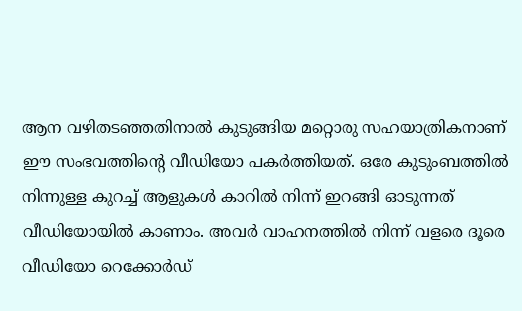ആന വഴിതടഞ്ഞതിനാൽ കുടുങ്ങിയ മറ്റൊരു സഹയാത്രികനാണ് ഈ സംഭവത്തിന്റെ വീഡിയോ പകർത്തിയത്. ഒരേ കുടുംബത്തിൽ നിന്നുള്ള കുറച്ച് ആളുകൾ കാറിൽ നിന്ന് ഇറങ്ങി ഓടുന്നത് വീഡിയോയിൽ കാണാം. അവർ വാഹനത്തിൽ നിന്ന് വളരെ ദൂരെ വീഡിയോ റെക്കോർഡ്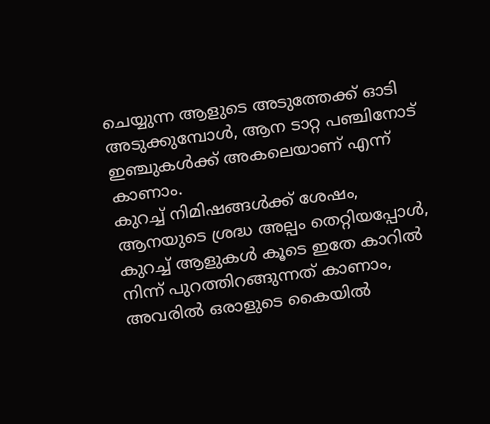ചെയ്യുന്ന ആളുടെ അടുത്തേക്ക് ഓടി അടുക്കുമ്പോൾ, ആന ടാറ്റ പഞ്ചിനോട് ഇഞ്ചുകൾക്ക് അകലെയാണ് എന്ന് കാണാം.
കുറച്ച് നിമിഷങ്ങൾക്ക് ശേഷം, ആനയുടെ ശ്രദ്ധ അല്പം തെറ്റിയപ്പോൾ, കുറച്ച് ആളുകൾ കൂടെ ഇതേ കാറിൽ നിന്ന് പുറത്തിറങ്ങുന്നത് കാണാം, അവരിൽ ഒരാളുടെ കൈയിൽ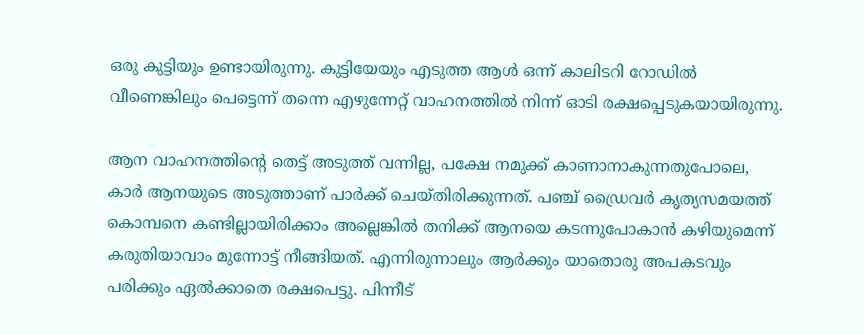ഒരു കുട്ടിയും ഉണ്ടായിരുന്നു. കുട്ടിയേയും എടുത്ത ആൾ ഒന്ന് കാലിടറി റോഡിൽ വീണെങ്കിലും പെട്ടെന്ന് തന്നെ എഴുന്നേറ്റ് വാഹനത്തിൽ നിന്ന് ഓടി രക്ഷപ്പെടുകയായിരുന്നു.

ആന വാഹനത്തിന്റെ തെട്ട് അടുത്ത് വന്നില്ല, പക്ഷേ നമുക്ക് കാണാനാകുന്നതുപോലെ, കാർ ആനയുടെ അടുത്താണ് പാർക്ക് ചെയ്തിരിക്കുന്നത്. പഞ്ച് ഡ്രൈവർ കൃത്യസമയത്ത് കൊമ്പനെ കണ്ടില്ലായിരിക്കാം അല്ലെങ്കിൽ തനിക്ക് ആനയെ കടന്നുപോകാൻ കഴിയുമെന്ന് കരുതിയാവാം മുന്നോട്ട് നീങ്ങിയത്. എന്നിരുന്നാലും ആർക്കും യാതൊരു അപകടവും പരിക്കും ഏൽക്കാതെ രക്ഷപെട്ടു. പിന്നീട്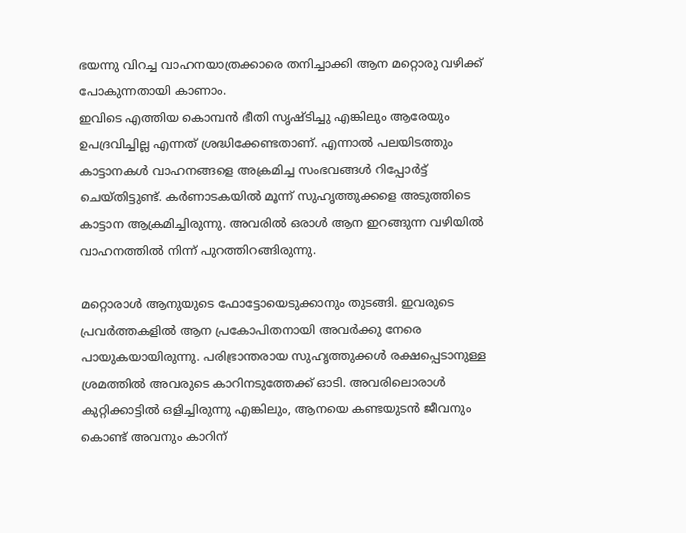ഭയന്നു വിറച്ച വാഹനയാത്രക്കാരെ തനിച്ചാക്കി ആന മറ്റൊരു വഴിക്ക് പോകുന്നതായി കാണാം.
ഇവിടെ എത്തിയ കൊമ്പൻ ഭീതി സൃഷ്ടിച്ചു എങ്കിലും ആരേയും ഉപദ്രവിച്ചില്ല എന്നത് ശ്രദ്ധിക്കേണ്ടതാണ്. എന്നാൽ പലയിടത്തും കാട്ടാനകൾ വാഹനങ്ങളെ അക്രമിച്ച സംഭവങ്ങൾ റിപ്പോർട്ട് ചെയ്തിട്ടുണ്ട്. കർണാടകയിൽ മൂന്ന് സുഹൃത്തുക്കളെ അടുത്തിടെ കാട്ടാന ആക്രമിച്ചിരുന്നു. അവരിൽ ഒരാൾ ആന ഇറങ്ങുന്ന വഴിയിൽ വാഹനത്തിൽ നിന്ന് പുറത്തിറങ്ങിരുന്നു.

മറ്റൊരാൾ ആനുയുടെ ഫോട്ടോയെടുക്കാനും തുടങ്ങി. ഇവരുടെ പ്രവർത്തകളിൽ ആന പ്രകോപിതനായി അവർക്കു നേരെ പായുകയായിരുന്നു. പരിഭ്രാന്തരായ സുഹൃത്തുക്കൾ രക്ഷപ്പെടാനുള്ള ശ്രമത്തിൽ അവരുടെ കാറിനടുത്തേക്ക് ഓടി. അവരിലൊരാൾ കുറ്റിക്കാട്ടിൽ ഒളിച്ചിരുന്നു എങ്കിലും, ആനയെ കണ്ടയുടൻ ജീവനും കൊണ്ട് അവനും കാറിന്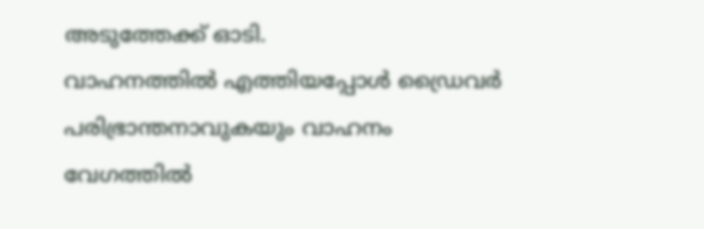അടുത്തേക്ക് ഓടി.
വാഹനത്തിൽ എത്തിയപ്പോൾ ഡ്രൈവർ പരിഭ്രാന്തനാവുകയും വാഹനം വേഗത്തിൽ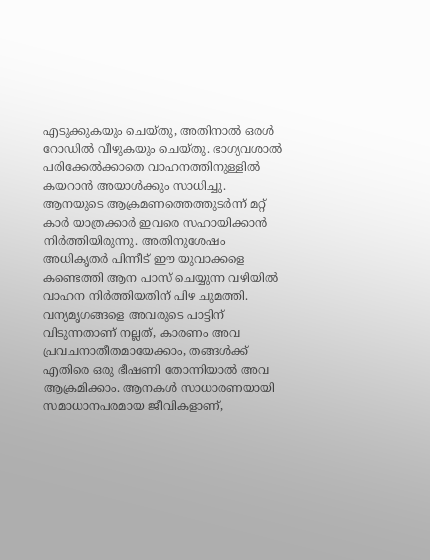എടുക്കുകയും ചെയ്തു, അതിനാൽ ഒരൾ റോഡിൽ വീഴുകയും ചെയ്തു. ഭാഗ്യവശാൽ പരിക്കേൽക്കാതെ വാഹനത്തിനുള്ളിൽ കയറാൻ അയാൾക്കും സാധിച്ചു. ആനയുടെ ആക്രമണത്തെത്തുടർന്ന് മറ്റ് കാർ യാത്രക്കാർ ഇവരെ സഹായിക്കാൻ നിർത്തിയിരുന്നു. അതിനുശേഷം അധികൃതർ പിന്നീട് ഈ യുവാക്കളെ കണ്ടെത്തി ആന പാസ് ചെയ്യുന്ന വഴിയിൽ വാഹന നിർത്തിയതിന് പിഴ ചുമത്തി.
വന്യമൃഗങ്ങളെ അവരുടെ പാട്ടിന് വിടുന്നതാണ് നല്ലത്, കാരണം അവ പ്രവചനാതീതമായേക്കാം, തങ്ങൾക്ക് എതിരെ ഒരു ഭീഷണി തോന്നിയാൽ അവ ആക്രമിക്കാം. ആനകൾ സാധാരണയായി സമാധാനപരമായ ജീവികളാണ്,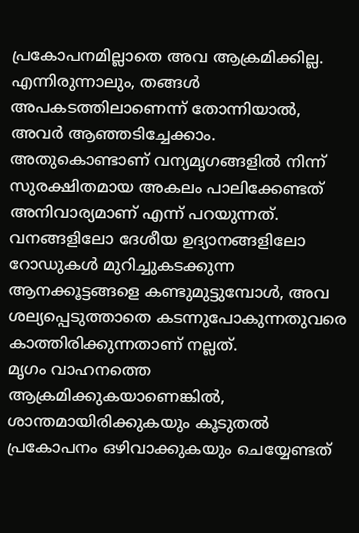പ്രകോപനമില്ലാതെ അവ ആക്രമിക്കില്ല. എന്നിരുന്നാലും, തങ്ങൾ അപകടത്തിലാണെന്ന് തോന്നിയാൽ, അവർ ആഞ്ഞടിച്ചേക്കാം. അതുകൊണ്ടാണ് വന്യമൃഗങ്ങളിൽ നിന്ന് സുരക്ഷിതമായ അകലം പാലിക്കേണ്ടത് അനിവാര്യമാണ് എന്ന് പറയുന്നത്. വനങ്ങളിലോ ദേശീയ ഉദ്യാനങ്ങളിലോ റോഡുകൾ മുറിച്ചുകടക്കുന്ന ആനക്കൂട്ടങ്ങളെ കണ്ടുമുട്ടുമ്പോൾ, അവ ശല്യപ്പെടുത്താതെ കടന്നുപോകുന്നതുവരെ കാത്തിരിക്കുന്നതാണ് നല്ലത്.
മൃഗം വാഹനത്തെ ആക്രമിക്കുകയാണെങ്കിൽ, ശാന്തമായിരിക്കുകയും കൂടുതൽ പ്രകോപനം ഒഴിവാക്കുകയും ചെയ്യേണ്ടത്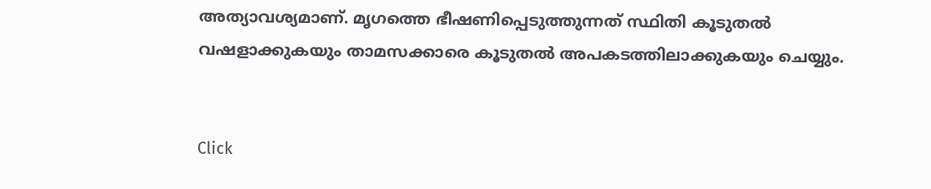അത്യാവശ്യമാണ്. മൃഗത്തെ ഭീഷണിപ്പെടുത്തുന്നത് സ്ഥിതി കൂടുതൽ വഷളാക്കുകയും താമസക്കാരെ കൂടുതൽ അപകടത്തിലാക്കുകയും ചെയ്യും.


Click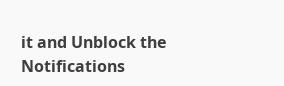it and Unblock the Notifications